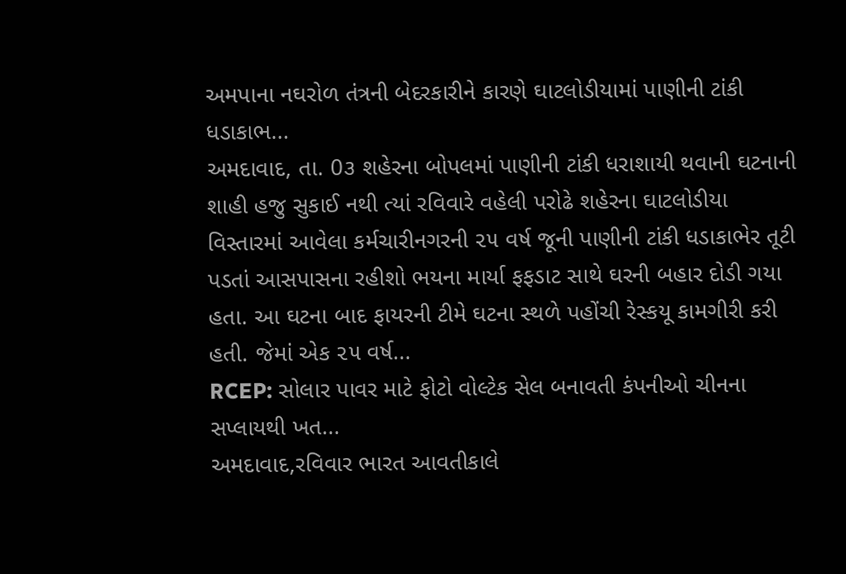અમપાના નઘરોળ તંત્રની બેદરકારીને કારણે ઘાટલોડીયામાં પાણીની ટાંકી ધડાકાભ...
અમદાવાદ, તા. 0૩ શહેરના બોપલમાં પાણીની ટાંકી ધરાશાયી થવાની ઘટનાની શાહી હજુ સુકાઈ નથી ત્યાં રવિવારે વહેલી પરોઢે શહેરના ઘાટલોડીયા વિસ્તારમાં આવેલા કર્મચારીનગરની ૨૫ વર્ષ જૂની પાણીની ટાંકી ધડાકાભેર તૂટી પડતાં આસપાસના રહીશો ભયના માર્યા ફફડાટ સાથે ઘરની બહાર દોડી ગયા હતા. આ ઘટના બાદ ફાયરની ટીમે ઘટના સ્થળે પહોંચી રેસ્કયૂ કામગીરી કરી હતી. જેમાં એક ૨૫ વર્ષ...
RCEP: સોલાર પાવર માટે ફોટો વોલ્ટેક સેલ બનાવતી કંપનીઓ ચીનના સપ્લાયથી ખત...
અમદાવાદ,રવિવાર ભારત આવતીકાલે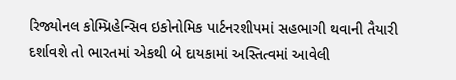રિજ્યોનલ કોમ્પ્રિહેન્સિવ ઇકોનોમિક પાર્ટનરશીપમાં સહભાગી થવાની તૈયારી દર્શાવશે તો ભારતમાં એકથી બે દાયકામાં અસ્તિત્વમાં આવેલી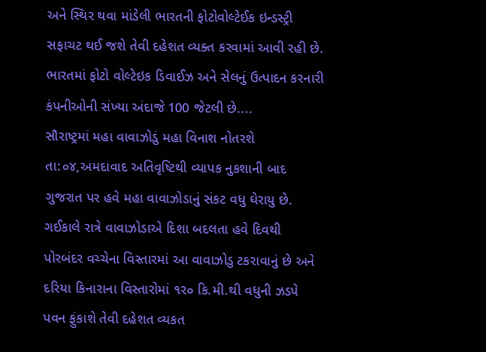અને સ્થિર થવા માંડેલી ભારતની ફોટોવોલ્ટેઈક ઇન્ડસ્ટ્રી સફાચટ થઈ જશે તેવી દહેશત વ્યક્ત કરવામાં આવી રહી છે. ભારતમાં ફોટો વોલ્ટેઇક ડિવાઈઝ અને સેલનું ઉત્પાદન કરનારી કંપનીઓની સંખ્યા અંદાજે 100 જેટલી છે....
સૌરાષ્ટ્રમાં મહા વાવાઝોડું મહા વિનાશ નોતરશે
તા:૦૪,અમદાવાદ અતિવૃષ્ટિથી વ્યાપક નુકશાની બાદ ગુજરાત પર હવે મહા વાવાઝોડાનું સંકટ વધુ ઘેરાયુ છે. ગઈકાલે રાત્રે વાવાઝોડાએ દિશા બદલતા હવે દિવથી પોરબંદર વચ્ચેના વિસ્તારમાં આ વાવાઝોડુ ટકરાવાનું છે અને દરિયા કિનારાના વિસ્તારોમાં ૧ર૦ કિ.મી.થી વધુની ઝડપે પવન ફુંકાશે તેવી દહેશત વ્યકત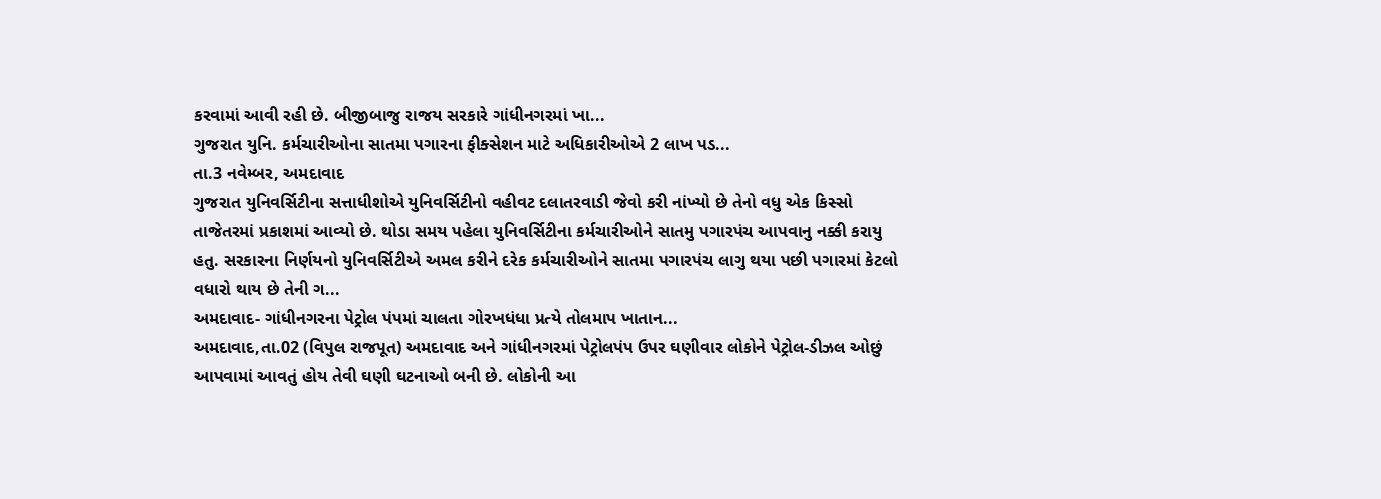કરવામાં આવી રહી છે. બીજીબાજુ રાજય સરકારે ગાંધીનગરમાં ખા...
ગુજરાત યુનિ. કર્મચારીઓના સાતમા પગારના ફીક્સેશન માટે અધિકારીઓએ 2 લાખ પડ...
તા.3 નવેમ્બર, અમદાવાદ
ગુજરાત યુનિવર્સિટીના સત્તાધીશોએ યુનિવર્સિટીનો વહીવટ દલાતરવાડી જેવો કરી નાંખ્યો છે તેનો વધુ એક કિસ્સો તાજેતરમાં પ્રકાશમાં આવ્યો છે. થોડા સમય પહેલા યુનિવર્સિટીના કર્મચારીઓને સાતમુ પગારપંચ આપવાનુ નક્કી કરાયુ હતુ. સરકારના નિર્ણયનો યુનિવર્સિટીએ અમલ કરીને દરેક કર્મચારીઓને સાતમા પગારપંચ લાગુ થયા પછી પગારમાં કેટલો વધારો થાય છે તેની ગ...
અમદાવાદ- ગાંધીનગરના પેટ્રોલ પંપમાં ચાલતા ગોરખધંધા પ્રત્યે તોલમાપ ખાતાન...
અમદાવાદ,તા.02 (વિપુલ રાજપૂત) અમદાવાદ અને ગાંધીનગરમાં પેટ્રોલપંપ ઉપર ઘણીવાર લોકોને પેટ્રોલ-ડીઝલ ઓછું આપવામાં આવતું હોય તેવી ઘણી ઘટનાઓ બની છે. લોકોની આ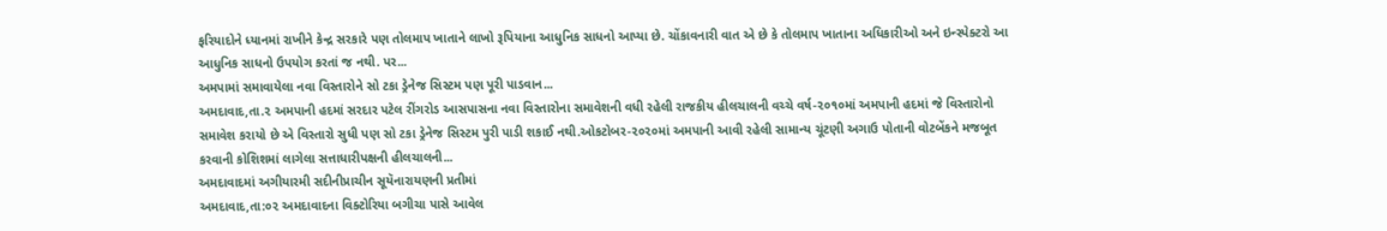ફરિયાદોને ધ્યાનમાં રાખીને કેન્દ્ર સરકારે પણ તોલમાપ ખાતાને લાખો રૂપિયાના આધુનિક સાધનો આપ્યા છે. ચોંકાવનારી વાત એ છે કે તોલમાપ ખાતાના અધિકારીઓ અને ઇન્સ્પેક્ટરો આ આધુનિક સાધનો ઉપયોગ કરતાં જ નથી. પર...
અમપામાં સમાવાયેલા નવા વિસ્તારોને સો ટકા ડ્રેનેજ સિસ્ટમ પણ પૂરી પાડવાન...
અમદાવાદ,તા.૨ અમપાની હદમાં સરદાર પટેલ રીંગરોડ આસપાસના નવા વિસ્તારોના સમાવેશની વધી રહેલી રાજકીય હીલચાલની વચ્ચે વર્ષ-૨૦૧૦માં અમપાની હદમાં જે વિસ્તારોનો સમાવેશ કરાયો છે એ વિસ્તારો સુધી પણ સો ટકા ડ્રેનેજ સિસ્ટમ પુરી પાડી શકાઈ નથી.ઓકટોબર-૨૦૨૦માં અમપાની આવી રહેલી સામાન્ય ચૂંટણી અગાઉ પોતાની વોટબેંકને મજબૂત કરવાની કોશિશમાં લાગેલા સત્તાધારીપક્ષની હીલચાલની...
અમદાવાદમાં અગીયારમી સદીનીપ્રાચીન સૂયૅનારાયણની પ્રતીમાં
અમદાવાદ,તા:૦૨ અમદાવાદના વિક્ટોરિયા બગીચા પાસે આવેલ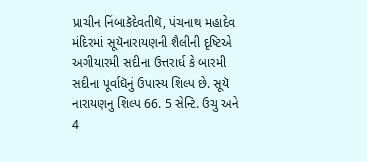પ્રાચીન નિંબાકૅદેવતીથૅ, પંચનાથ મહાદેવ મંદિરમાં સૂયૅનારાયણની શૈલીની દૃષ્ટિએ અગીયારમી સદીના ઉત્તરાર્ધ કે બારમી સદીના પૂર્વાઘૅનું ઉપાસ્ય શિલ્પ છે. સૂયૅ નારાયણનુ શિલ્પ 66. 5 સેન્ટિ. ઉચુ અને 4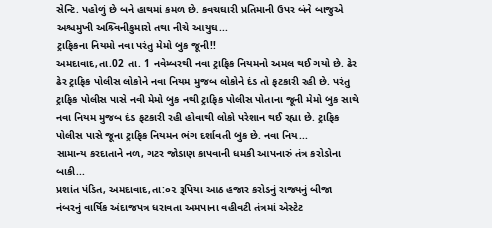સેન્ટિ. પહોળું છે બને હાથમાં કમળ છે. કવચઘારી પ્રતિમાની ઉપર બંને બાજુએ અશ્ચમુખી અશ્ર્વિનીકુમારો તથા નીચે આયુઘ...
ટ્રાફિકના નિયમો નવા પરંતુ મેમો બુક જૂની!!
અમદાવાદ,તા.02 તા. 1 નવેમ્બરથી નવા ટ્રાફિક નિયમનો અમલ થઈ ગયો છે. ઢેર ઢેર ટ્રાફિક પોલીસ લોકોને નવા નિયમ મુજબ લોકોને દંડ તો ફટકારી રહી છે. પરંતુ ટ્રાફિક પોલીસ પાસે નવી મેમો બુક નથી ટ્રાફિક પોલીસ પોતાના જૂની મેમો બુક સાથે નવા નિયમ મુજબ દંડ ફટકારી રહી હોવાથી લોકો પરેશાન થઈ રહ્યા છે. ટ્રાફિક પોલીસ પાસે જૂના ટ્રાફિક નિયમન ભંગ દર્શાવતી બુક છે. નવા નિય...
સામાન્ય કરદાતાને નળ, ગટર જોડાણ કાપવાની ધમકી આપનારું તંત્ર કરોડોના બાકી...
પ્રશાંત પંડિત, અમદાવાદ,તા:૦૨ રૂપિયા આઠ હજાર કરોડનું રાજ્યનું બીજા નંબરનું વાર્ષિક અંદાજપત્ર ધરાવતા અમપાના વહીવટી તંત્રમાં એસ્ટેટ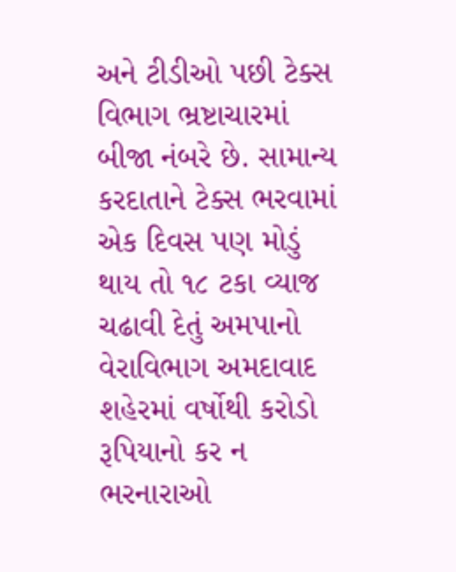અને ટીડીઓ પછી ટેક્સ વિભાગ ભ્રષ્ટાચારમાં બીજા નંબરે છે. સામાન્ય કરદાતાને ટેક્સ ભરવામાં એક દિવસ પણ મોડું થાય તો ૧૮ ટકા વ્યાજ ચઢાવી દેતું અમપાનો વેરાવિભાગ અમદાવાદ શહેરમાં વર્ષોથી કરોડો રૂપિયાનો કર ન ભરનારાઓ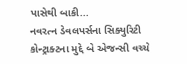પાસેથી બાકી...
નવરત્ન ડેવલપર્સના સિક્યુરિટી કોન્ટ્રાક્ટના મુદ્દે બે એજન્સી વચ્ચે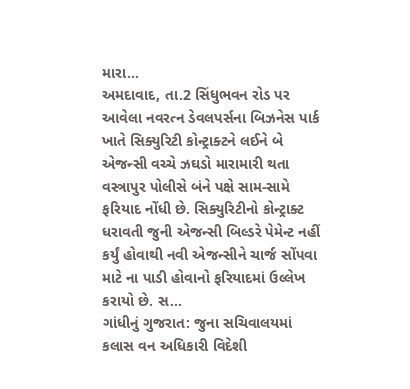મારા...
અમદાવાદ, તા.2 સિંધુભવન રોડ પર આવેલા નવરત્ન ડેવલપર્સના બિઝનેસ પાર્ક ખાતે સિક્યુરિટી કોન્ટ્રાક્ટને લઈને બે એજન્સી વચ્ચે ઝઘડો મારામારી થતા વસ્ત્રાપુર પોલીસે બંને પક્ષે સામ-સામે ફરિયાદ નોંધી છે. સિક્યુરિટીનો કોન્ટ્રાક્ટ ધરાવતી જુની એજન્સી બિલ્ડરે પેમેન્ટ નહીં કર્યું હોવાથી નવી એજન્સીને ચાર્જ સોંપવા માટે ના પાડી હોવાનો ફરિયાદમાં ઉલ્લેખ કરાયો છે. સ...
ગાંધીનું ગુજરાત: જુના સચિવાલયમાં કલાસ વન અધિકારી વિદેશી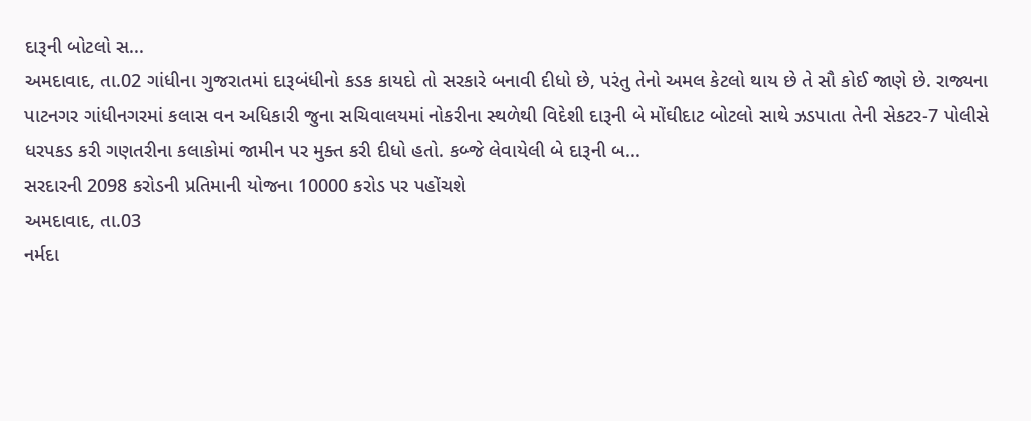દારૂની બોટલો સ...
અમદાવાદ, તા.02 ગાંધીના ગુજરાતમાં દારૂબંધીનો કડક કાયદો તો સરકારે બનાવી દીધો છે, પરંતુ તેનો અમલ કેટલો થાય છે તે સૌ કોઈ જાણે છે. રાજ્યના પાટનગર ગાંધીનગરમાં કલાસ વન અધિકારી જુના સચિવાલયમાં નોકરીના સ્થળેથી વિદેશી દારૂની બે મોંઘીદાટ બોટલો સાથે ઝડપાતા તેની સેકટર-7 પોલીસે ધરપકડ કરી ગણતરીના કલાકોમાં જામીન પર મુક્ત કરી દીધો હતો. કબ્જે લેવાયેલી બે દારૂની બ...
સરદારની 2098 કરોડની પ્રતિમાની યોજના 10000 કરોડ પર પહોંચશે
અમદાવાદ, તા.03
નર્મદા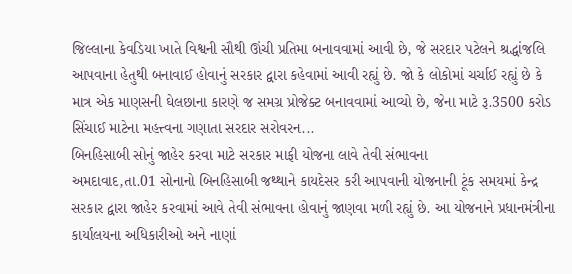જિલ્લાના કેવડિયા ખાતે વિશ્વની સૌથી ઊંચી પ્રતિમા બનાવવામાં આવી છે, જે સરદાર પટેલને શ્રદ્ધાંજલિ આપવાના હેતુથી બનાવાઈ હોવાનું સરકાર દ્વારા કહેવામાં આવી રહ્યું છે. જો કે લોકોમાં ચર્ચાઈ રહ્યું છે કે માત્ર એક માણસની ઘેલછાના કારણે જ સમગ્ર પ્રોજેક્ટ બનાવવામાં આવ્યો છે, જેના માટે રૂ.3500 કરોડ સિંચાઈ માટેના મહત્ત્વના ગણાતા સરદાર સરોવરન...
બિનહિસાબી સોનું જાહેર કરવા માટે સરકાર માફી યોજના લાવે તેવી સંભાવના
અમદાવાદ,તા.01 સોનાનો બિનહિસાબી જથ્થાને કાયદેસર કરી આપવાની યોજનાની ટૂંક સમયમાં કેન્દ્ર સરકાર દ્વારા જાહેર કરવામાં આવે તેવી સંભાવના હોવાનું જાણવા મળી રહ્યું છે. આ યોજનાને પ્રધાનમંત્રીના કાર્યાલયના અધિકારીઓ અને નાણાં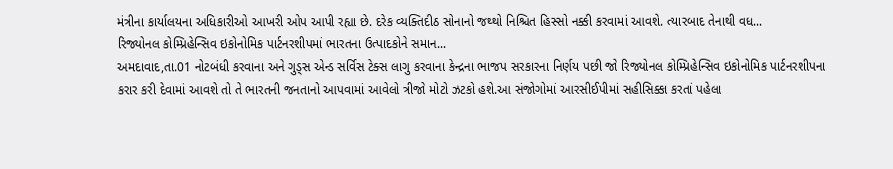મંત્રીના કાર્યાલયના અધિકારીઓ આખરી ઓપ આપી રહ્યા છે. દરેક વ્યક્તિદીઠ સોનાનો જથ્થો નિશ્ચિત હિસ્સો નક્કી કરવામાં આવશે. ત્યારબાદ તેનાથી વધ...
રિજ્યોનલ કોમ્પ્રિહેન્સિવ ઇકોનોમિક પાર્ટનરશીપમાં ભારતના ઉત્પાદકોને સમાન...
અમદાવાદ,તા.01 નોટબંધી કરવાના અને ગુડ્સ એન્ડ સર્વિસ ટેક્સ લાગુ કરવાના કેન્દ્રના ભાજપ સરકારના નિર્ણય પછી જો રિજ્યોનલ કોમ્પ્રિહેન્સિવ ઇકોનોમિક પાર્ટનરશીપના કરાર કરી દેવામાં આવશે તો તે ભારતની જનતાનો આપવામાં આવેલો ત્રીજો મોટો ઝટકો હશે.આ સંજોગોમાં આરસીઈપીમાં સહીસિક્કા કરતાં પહેલા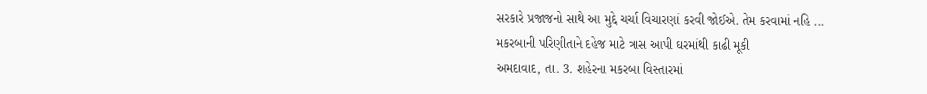સરકારે પ્રજાજનો સાથે આ મુદ્દે ચર્ચા વિચારણાં કરવી જોઈએ. તેમ કરવામાં નહિ ...
મકરબાની પરિણીતાને દહેજ માટે ત્રાસ આપી ઘરમાંથી કાઢી મૂકી
અમદાવાદ, તા. 3. શહેરના મકરબા વિસ્તારમાં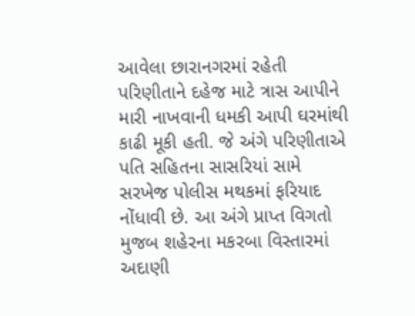આવેલા છારાનગરમાં રહેતી પરિણીતાને દહેજ માટે ત્રાસ આપીને મારી નાખવાની ધમકી આપી ઘરમાંથી કાઢી મૂકી હતી. જે અંગે પરિણીતાએ પતિ સહિતના સાસરિયાં સામે સરખેજ પોલીસ મથકમાં ફરિયાદ નોંધાવી છે. આ અંગે પ્રાપ્ત વિગતો મુજબ શહેરના મકરબા વિસ્તારમાં અદાણી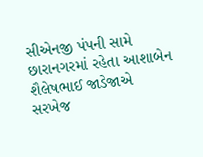સીએનજી પંપની સામે છારાનગરમાં રહેતા આશાબેન શૈલેષભાઈ જાડેજાએ સરખેજ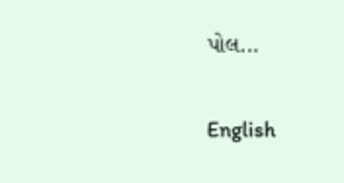પોલ...

English